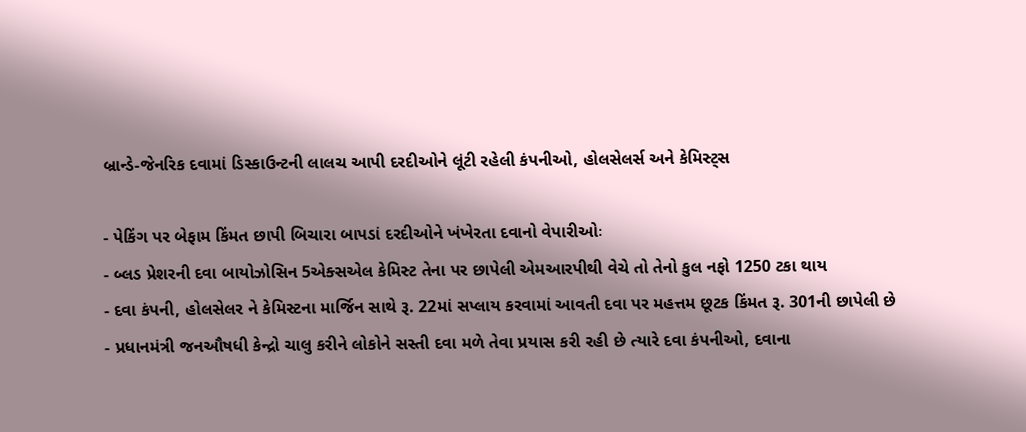બ્રાન્ડે-જેનરિક દવામાં ડિસ્કાઉન્ટની લાલચ આપી દરદીઓને લૂંટી રહેલી કંપનીઓ, હોલસેલર્સ અને કેમિસ્ટ્સ

- પેકિંગ પર બેફામ કિંમત છાપી બિચારા બાપડાં દરદીઓને ખંખેરતા દવાનો વેપારીઓઃ
- બ્લડ પ્રેશરની દવા બાયોઝોસિન 5એક્સએલ કેમિસ્ટ તેના પર છાપેલી એમઆરપીથી વેચે તો તેનો કુલ નફો 1250 ટકા થાય
- દવા કંપની, હોલસેલર ને કેમિસ્ટના માર્જિન સાથે રૂ. 22માં સપ્લાય કરવામાં આવતી દવા પર મહત્તમ છૂટક કિંમત રૂ. 301ની છાપેલી છે
- પ્રધાનમંત્રી જનઔષધી કેન્દ્રો ચાલુ કરીને લોકોને સસ્તી દવા મળે તેવા પ્રયાસ કરી રહી છે ત્યારે દવા કંપનીઓ, દવાના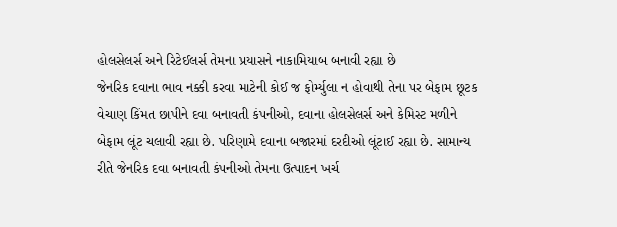હોલસેલર્સ અને રિટેઈલર્સ તેમના પ્રયાસને નાકામિયાબ બનાવી રહ્યા છે
જેનરિક દવાના ભાવ નક્કી કરવા માટેની કોઈ જ ફોર્મ્યુલા ન હોવાથી તેના પર બેફામ છૂટક વેચાણ કિંમત છાપીને દવા બનાવતી કંપનીઓ, દવાના હોલસેલર્સ અને કેમિસ્ટ મળીને બેફામ લૂંટ ચલાવી રહ્યા છે. પરિણામે દવાના બજારમાં દરદીઓ લૂંટાઈ રહ્યા છે. સામાન્ય રીતે જેનરિક દવા બનાવતી કંપનીઓ તેમના ઉત્પાદન ખર્ચ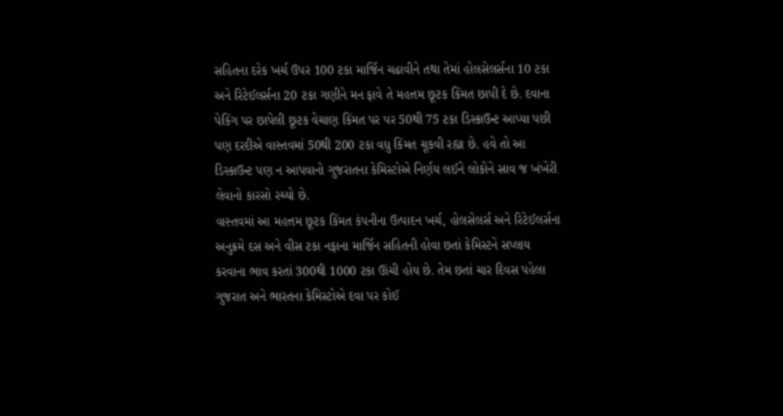સહિતના દરેક ખર્ચ ઉપર 100 ટકા માર્જિન ચઢાવીને તથા તેમાં હોલસેલર્સના 10 ટકા અને રિટેઈલર્સના 20 ટકા ગણીને મન ફાવે તે મહત્તમ છૂટક કિંમત છાપી દે છે. દવાના પેકિંગ પર છાપેલી છૂટક વેચાણ કિંમત પર પર 50થી 75 ટકા ડિસ્કાઉન્ટ આપ્યા પછી પણ દરદીએ વાસ્તવમાં 50થી 200 ટકા વધુ કિંમત ચૂકવી રહ્યા છે. હવે તો આ ડિસ્કાઉન્ટ પણ ન આપવાનો ગુજરાતના કેમિસ્ટોએ નિર્ણય લઈને લોકોને સાવ જ ખંખેરી લેવાનો કારસો રચ્યો છે.
વાસ્તવમાં આ મહત્તમ છૂટક કિંમત કંપનીના ઉત્પાદન ખર્ચ, હોલસેલર્સ અને રિટેઈલર્સના અનુક્રમે દસ અને વીસ ટકા નફાના માર્જિન સહિતની હોવા છતાં કેમિસ્ટને સપ્લાય કરવાના ભાવ કરતાં 300થી 1000 ટકા ઊંચી હોય છે. તેમ છતાં ચાર દિવસ પહેલા ગુજરાત અને ભારતના કેમિસ્ટોએ દવા પર કોઈ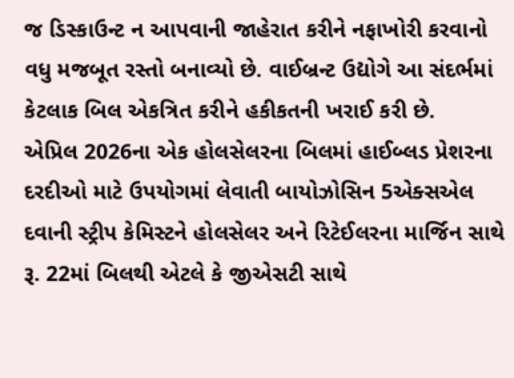જ ડિસ્કાઉન્ટ ન આપવાની જાહેરાત કરીને નફાખોરી કરવાનો વધુ મજબૂત રસ્તો બનાવ્યો છે. વાઈબ્રન્ટ ઉદ્યોગે આ સંદર્ભમાં કેટલાક બિલ એકત્રિત કરીને હકીકતની ખરાઈ કરી છે.
એપ્રિલ 2026ના એક હોલસેલરના બિલમાં હાઈબ્લડ પ્રેશરના દરદીઓ માટે ઉપયોગમાં લેવાતી બાયોઝોસિન 5એક્સએલ દવાની સ્ટ્રીપ કેમિસ્ટને હોલસેલર અને રિટેઈલરના માર્જિન સાથે રૂ. 22માં બિલથી એટલે કે જીએસટી સાથે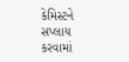કેમિસ્ટને સપ્લાય કરવામાં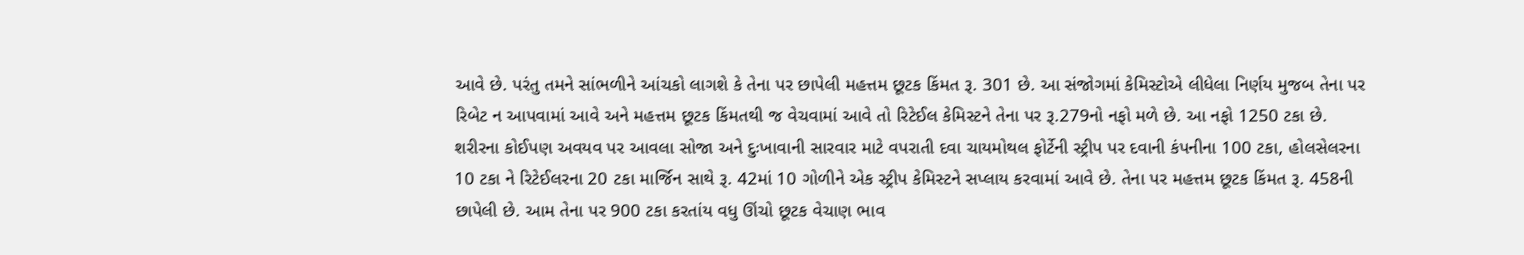આવે છે. પરંતુ તમને સાંભળીને આંચકો લાગશે કે તેના પર છાપેલી મહત્તમ છૂટક કિંમત રૂ. 301 છે. આ સંજોગમાં કેમિસ્ટોએ લીધેલા નિર્ણય મુજબ તેના પર રિબેટ ન આપવામાં આવે અને મહત્તમ છૂટક કિંમતથી જ વેચવામાં આવે તો રિટેઈલ કેમિસ્ટને તેના પર રૂ.279નો નફો મળે છે. આ નફો 1250 ટકા છે.
શરીરના કોઈપણ અવયવ પર આવલા સોજા અને દુઃખાવાની સારવાર માટે વપરાતી દવા ચાયમોથલ ફોર્ટેની સ્ટ્રીપ પર દવાની કંપનીના 100 ટકા, હોલસેલરના 10 ટકા ને રિટેઈલરના 20 ટકા માર્જિન સાથે રૂ. 42માં 10 ગોળીને એક સ્ટ્રીપ કેમિસ્ટને સપ્લાય કરવામાં આવે છે. તેના પર મહત્તમ છૂટક કિંમત રૂ. 458ની છાપેલી છે. આમ તેના પર 900 ટકા કરતાંય વધુ ઊંચો છૂટક વેચાણ ભાવ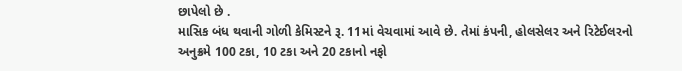છાપેલો છે .
માસિક બંધ થવાની ગોળી કેમિસ્ટને રૂ. 11માં વેચવામાં આવે છે. તેમાં કંપની, હોલસેલર અને રિટેઈલરનો અનુક્રમે 100 ટકા, 10 ટકા અને 20 ટકાનો નફો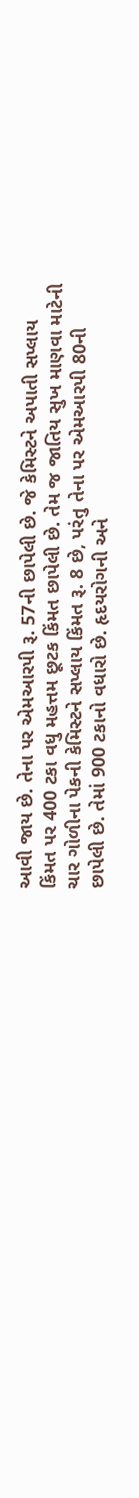આવી જાય છે. તેના પર એમઆરપી રૂ. 57ની છાપેલી છે. જે કેમિસ્ટને અપાતી સપ્લાય કિંમત પર 400 ટકા વધુ મહત્તમ છૂટક કિંમત છાપેલી છે. તેમ જ જાતિય સુખ માણવા માટેની ચાર ગોળીના પેકની કેમિસ્ટને સપ્લાય કિંમત રૂ. 8 છે, પરંતુ તેના પર એમઆરપી 80ની છાપેલી છે. તેમાં 900 ટકાનો વધારો છે. હૃદયરોગની અને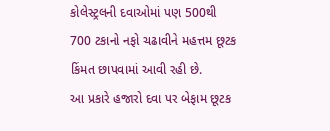કોલેસ્ટ્રલની દવાઓમાં પણ 500થી 700 ટકાનો નફો ચઢાવીને મહત્તમ છૂટક કિંમત છાપવામાં આવી રહી છે.
આ પ્રકારે હજારો દવા પર બેફામ છૂટક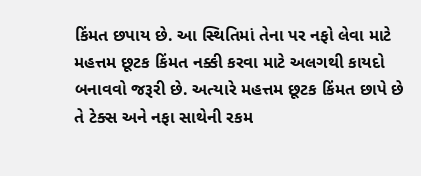કિંમત છપાય છે. આ સ્થિતિમાં તેના પર નફો લેવા માટે મહત્તમ છૂટક કિંમત નક્કી કરવા માટે અલગથી કાયદો બનાવવો જરૂરી છે. અત્યારે મહત્તમ છૂટક કિંમત છાપે છે તે ટેક્સ અને નફા સાથેની રકમ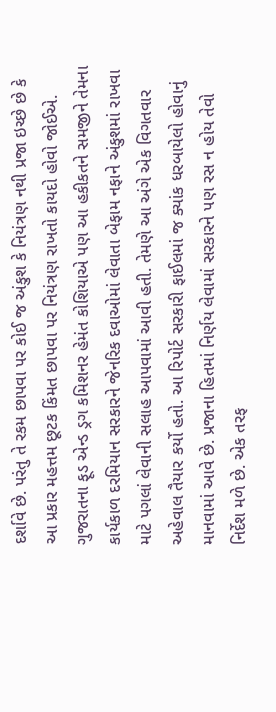દર્શાવે છે. પરંતુ તે રકમ છાપવા પર કોઈ જ અંકુશ કે નિયંત્રણ નથી પ્રજા ઇચ્છે છે કે આ પ્રકાર મહત્તમ છૂટક કિંમત છાપવા પર નિયંત્રણ રાખતો કાયદો હોવો જોઈએ.
ગુજરાતના ફૂડ એન્ડ ડ્રગ કમિશનર હેમંત કોશિયાએ પણ આ હકીકતને સમજીને તેમના કાર્યકાળ દરમિયાન સરકારને જેનરિક દવાઓમાં લેવાતા બેફામ નફાને અંકુશમાં રાખવા માટે પગલાં લેવાની સલાહ આપવામાં આવી હતી. તેમણે આ અંગે એક વિગતવાર અહેવાલ તૈયાર કર્યો હતો. આ રિપોર્ટ સરકારી ફાઈલમાં જ ક્યાંક ધરબાયેલો હોવાનું માનવામાં આવે છે. પ્રજાના હિતમાં નિર્ણય લેવામાં સરકારને પણ રસ ન હોય તેવો નિર્દેશ મળે છે. એક તરફ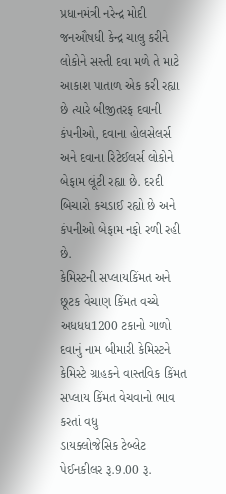પ્રધાનમંત્રી નરેન્દ્ર મોદી જનઔષધી કેન્દ્ર ચાલુ કરીને લોકોને સસ્તી દવા મળે તે માટે આકાશ પાતાળ એક કરી રહ્યા છે ત્યારે બીજીતરફ દવાની કંપનીઓ, દવાના હોલસેલર્સ અને દવાના રિટેઈલર્સ લોકોને બેફામ લૂંટી રહ્યા છે. દરદી બિચારો કચડાઈ રહ્યો છે અને કંપનીઓ બેફામ નફો રળી રહી છે.
કેમિસ્ટની સપ્લાયકિંમત અને છૂટક વેચાણ કિંમત વચ્ચે અધધધ1200 ટકાનો ગાળો
દવાનું નામ બીમારી કેમિસ્ટને કેમિસ્ટે ગ્રાહકને વાસ્તવિક કિંમત
સપ્લાય કિંમત વેચવાનો ભાવ કરતાં વધુ
ડાયક્લોજેસિક ટેબ્લેટ પેઈનકીલર રૂ.9.00 રૂ.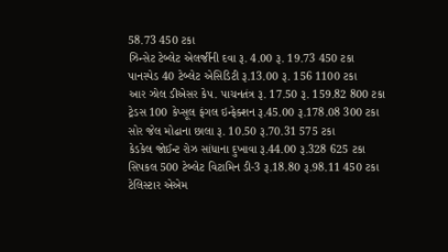58.73 450 ટકા
ઝિન્સેટ ટેબ્લેટ એલર્જીની દવા રૂ. 4.00 રૂ. 19.73 450 ટકા
પાનસ્પેડ 40 ટેબ્લેટ એસિડિટી રૂ.13.00 રૂ. 156 1100 ટકા
આર ઝોલ ડીએસર કેપ. પાચનતંત્ર રૂ. 17.50 રૂ. 159.82 800 ટકા
ટ્રેડસ 100 કેપ્સૂલ ફંગલ ઇન્ફેક્શન રૂ.45.00 રૂ.178.08 300 ટકા
સોર જેલ મોઢાના છાલા રૂ. 10.50 રૂ.70.31 575 ટકા
કેડકેલ જોઈન્ટ રોઝ સાંધાના દુખાવા રૂ.44.00 રૂ.328 625 ટકા
સિપકલ 500 ટેબ્લેટ વિટામિન ડી-3 રૂ.18.80 રૂ.98.11 450 ટકા
ટેલિસ્ટાર એએમ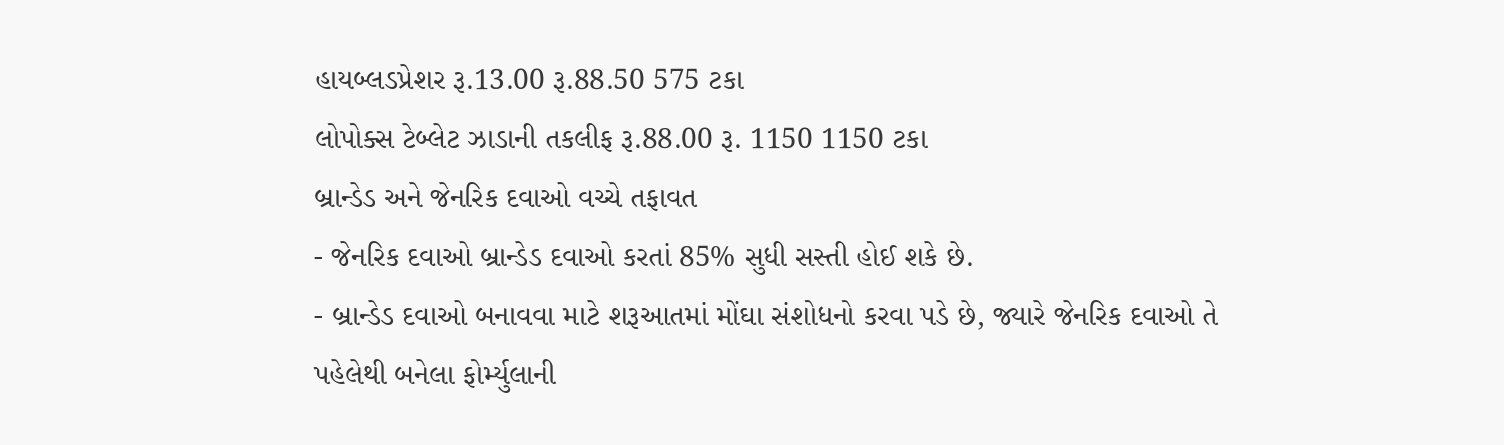હાયબ્લડપ્રેશર રૂ.13.00 રૂ.88.50 575 ટકા
લોપોક્સ ટેબ્લેટ ઝાડાની તકલીફ રૂ.88.00 રૂ. 1150 1150 ટકા
બ્રાન્ડેડ અને જેનરિક દવાઓ વચ્ચે તફાવત
- જેનરિક દવાઓ બ્રાન્ડેડ દવાઓ કરતાં 85% સુધી સસ્તી હોઈ શકે છે.
- બ્રાન્ડેડ દવાઓ બનાવવા માટે શરૂઆતમાં મોંઘા સંશોધનો કરવા પડે છે, જ્યારે જેનરિક દવાઓ તે પહેલેથી બનેલા ફોર્મ્યુલાની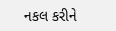નકલ કરીને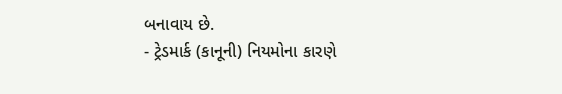બનાવાય છે.
- ટ્રેડમાર્ક (કાનૂની) નિયમોના કારણે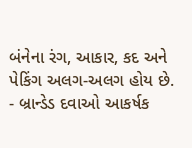બંનેના રંગ, આકાર, કદ અને પેકિંગ અલગ-અલગ હોય છે.
- બ્રાન્ડેડ દવાઓ આકર્ષક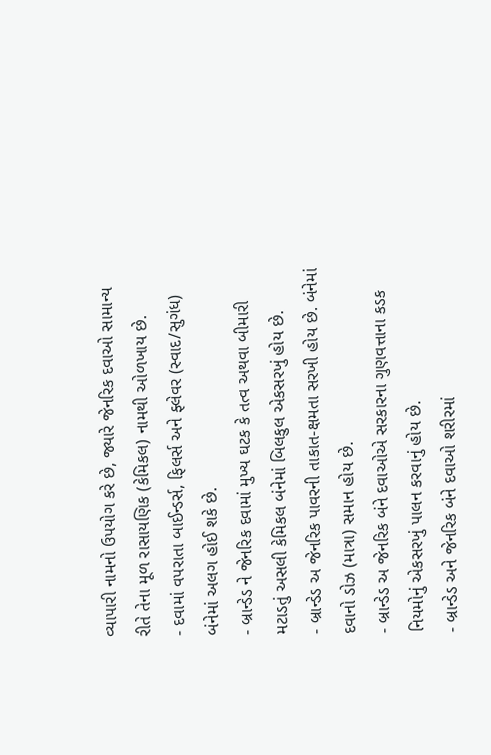વ્યાપારી નામનો ઉપયોગ કરે છે, જ્યારે જેનરિક દવાઓ સામાન્ય રીતે તેના મૂળ રાસાયણિક (કેમિકલ) નામથી ઓળખાય છે.
- દવામાં વપરાતા બાઈન્ડર્સ, ફિલર્સ અને ફ્લેવર (સ્વાદ/સુગંધ) બંનેમાં અલગ હોઈ શકે છે.
- બ્રાન્ડેડ ને જેનરિક દવામાં મુખ્ય ઘટક કે તત્વ અથવા બીમારી મટાડતું અસલી કેમિકલ બંનેમાં બિલકુલ એકસરખું હોય છે.
- બ્રાન્ડેડ અ જેનરિક પાવરની તાકાત-ક્ષમતા સરખી હોય છે. બંનેમાં દવાનો ડોઝ (માત્રા) સમાન હોય છે.
- બ્રાન્ડેડ અ જેનરિક બંને દવાઓએ સરકારના ગુણવત્તાના કડક નિયમોનું એકસરખું પાલન કરવાનું હોય છે.
- બ્રાન્ડેડ અને જેનરિક બંને દવાઓ શરીરમાં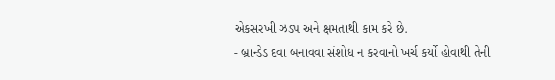એકસરખી ઝડપ અને ક્ષમતાથી કામ કરે છે.
- બ્રાન્ડેડ દવા બનાવવા સંશોધ ન કરવાનો ખર્ચ કર્યો હોવાથી તેની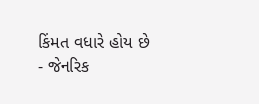કિંમત વધારે હોય છે
- જેનરિક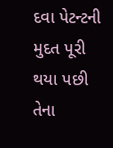દવા પેટન્ટની મુદત પૂરી થયા પછી તેના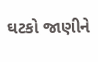ઘટકો જાણીને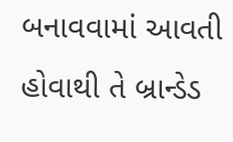બનાવવામાં આવતી હોવાથી તે બ્રાન્ડેડ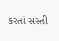કરતાં સસ્તી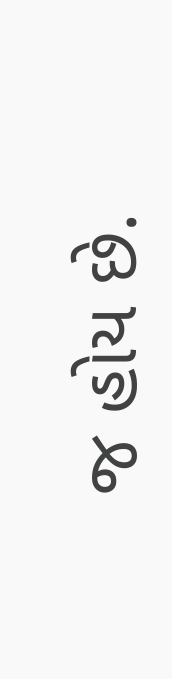જ હોય છે.